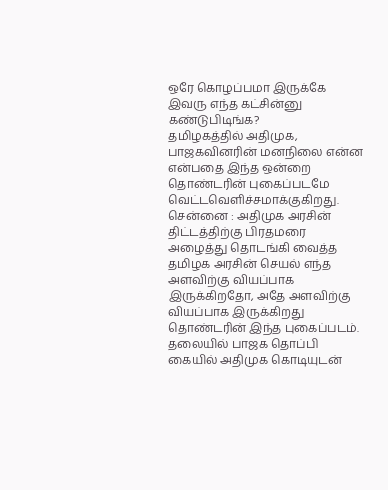ஒரே கொழப்பமா இருக்கே இவரு எந்த கட்சின்னு கண்டுபிடிங்க?
தமிழகத்தில் அதிமுக, பாஜகவினரின் மனநிலை என்ன என்பதை இந்த ஒன்றை தொண்டரின் புகைப்படமே வெட்டவெளிச்சமாக்குகிறது.
சென்னை : அதிமுக அரசின் திட்டத்திற்கு பிரதமரை அழைத்து தொடங்கி வைத்த தமிழக அரசின் செயல் எந்த அளவிற்கு வியப்பாக இருக்கிறதோ, அதே அளவிற்கு வியப்பாக இருக்கிறது தொண்டரின் இந்த புகைப்படம். தலையில் பாஜக தொப்பி கையில் அதிமுக கொடியுடன்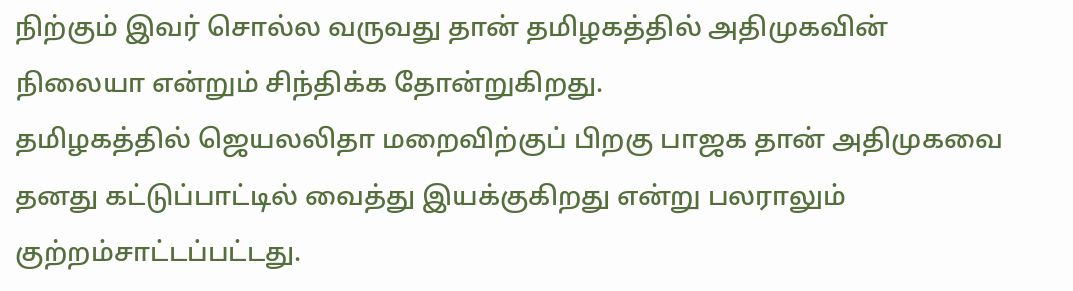நிற்கும் இவர் சொல்ல வருவது தான் தமிழகத்தில் அதிமுகவின் நிலையா என்றும் சிந்திக்க தோன்றுகிறது.
தமிழகத்தில் ஜெயலலிதா மறைவிற்குப் பிறகு பாஜக தான் அதிமுகவை தனது கட்டுப்பாட்டில் வைத்து இயக்குகிறது என்று பலராலும் குற்றம்சாட்டப்பட்டது.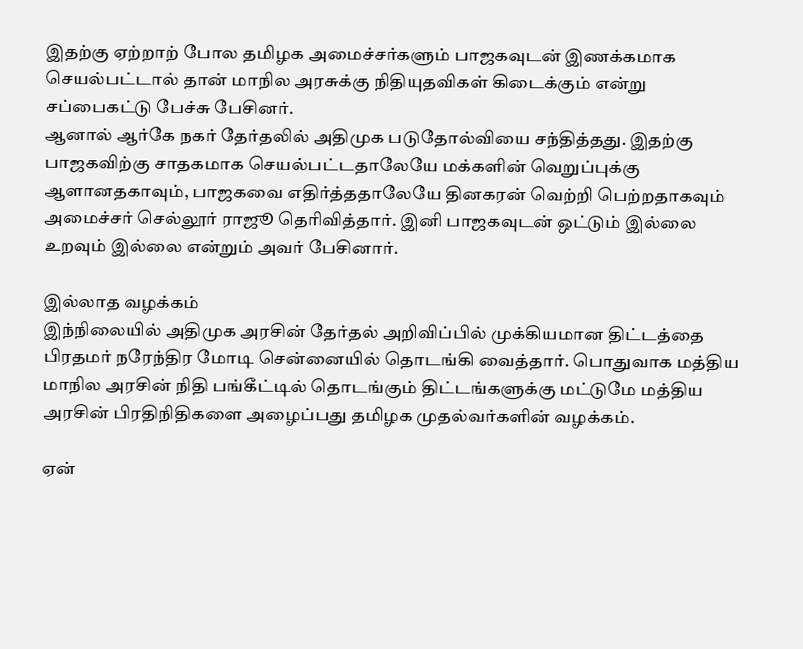இதற்கு ஏற்றாற் போல தமிழக அமைச்சர்களும் பாஜகவுடன் இணக்கமாக செயல்பட்டால் தான் மாநில அரசுக்கு நிதியுதவிகள் கிடைக்கும் என்று சப்பைகட்டு பேச்சு பேசினர்.
ஆனால் ஆர்கே நகர் தேர்தலில் அதிமுக படுதோல்வியை சந்தித்தது. இதற்கு பாஜகவிற்கு சாதகமாக செயல்பட்டதாலேயே மக்களின் வெறுப்புக்கு ஆளானதகாவும், பாஜகவை எதிர்த்ததாலேயே தினகரன் வெற்றி பெற்றதாகவும் அமைச்சர் செல்லூர் ராஜூ தெரிவித்தார். இனி பாஜகவுடன் ஒட்டும் இல்லை உறவும் இல்லை என்றும் அவர் பேசினார்.

இல்லாத வழக்கம்
இந்நிலையில் அதிமுக அரசின் தேர்தல் அறிவிப்பில் முக்கியமான திட்டத்தை பிரதமர் நரேந்திர மோடி சென்னையில் தொடங்கி வைத்தார். பொதுவாக மத்திய மாநில அரசின் நிதி பங்கீட்டில் தொடங்கும் திட்டங்களுக்கு மட்டுமே மத்திய அரசின் பிரதிநிதிகளை அழைப்பது தமிழக முதல்வர்களின் வழக்கம்.

ஏன்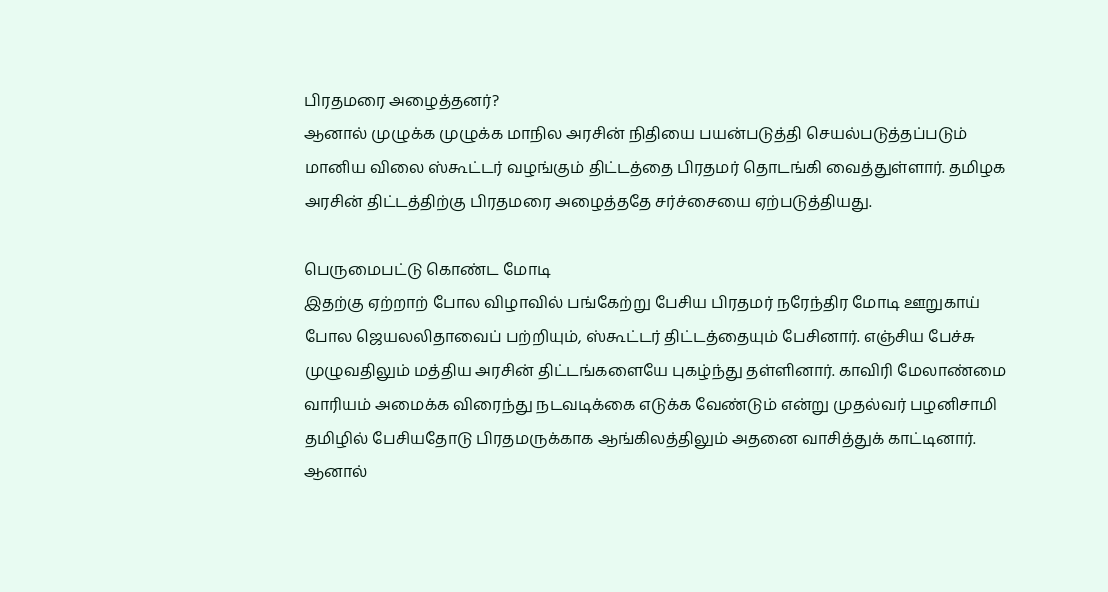பிரதமரை அழைத்தனர்?
ஆனால் முழுக்க முழுக்க மாநில அரசின் நிதியை பயன்படுத்தி செயல்படுத்தப்படும் மானிய விலை ஸ்கூட்டர் வழங்கும் திட்டத்தை பிரதமர் தொடங்கி வைத்துள்ளார். தமிழக அரசின் திட்டத்திற்கு பிரதமரை அழைத்ததே சர்ச்சையை ஏற்படுத்தியது.

பெருமைபட்டு கொண்ட மோடி
இதற்கு ஏற்றாற் போல விழாவில் பங்கேற்று பேசிய பிரதமர் நரேந்திர மோடி ஊறுகாய் போல ஜெயலலிதாவைப் பற்றியும், ஸ்கூட்டர் திட்டத்தையும் பேசினார். எஞ்சிய பேச்சு முழுவதிலும் மத்திய அரசின் திட்டங்களையே புகழ்ந்து தள்ளினார். காவிரி மேலாண்மை வாரியம் அமைக்க விரைந்து நடவடிக்கை எடுக்க வேண்டும் என்று முதல்வர் பழனிசாமி தமிழில் பேசியதோடு பிரதமருக்காக ஆங்கிலத்திலும் அதனை வாசித்துக் காட்டினார். ஆனால்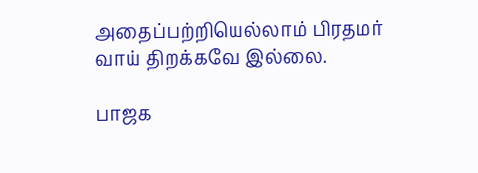அதைப்பற்றியெல்லாம் பிரதமர் வாய் திறக்கவே இல்லை.

பாஜக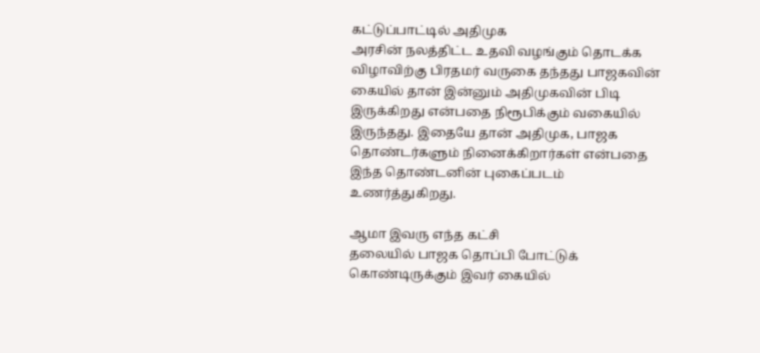கட்டுப்பாட்டில் அதிமுக
அரசின் நலத்திட்ட உதவி வழங்கும் தொடக்க விழாவிற்கு பிரதமர் வருகை தந்தது பாஜகவின் கையில் தான் இன்னும் அதிமுகவின் பிடி இருக்கிறது என்பதை நிரூபிக்கும் வகையில் இருந்தது. இதையே தான் அதிமுக, பாஜக தொண்டர்களும் நினைக்கிறார்கள் என்பதை இந்த தொண்டனின் புகைப்படம் உணர்த்துகிறது.

ஆமா இவரு எந்த கட்சி
தலையில் பாஜக தொப்பி போட்டுக் கொண்டிருக்கும் இவர் கையில்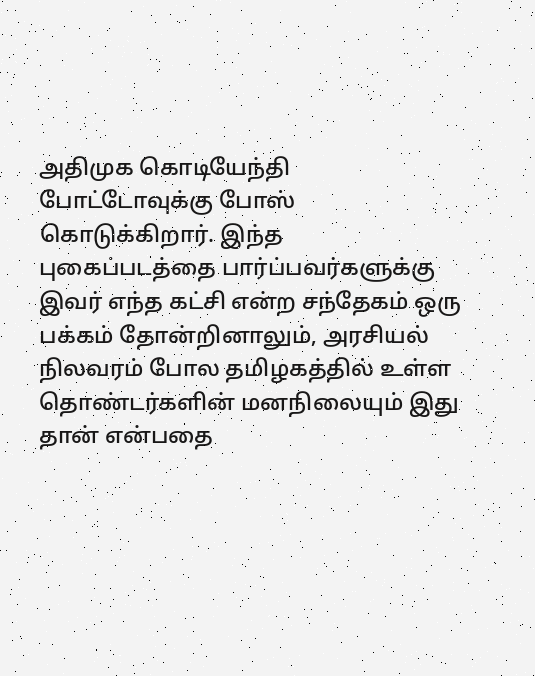அதிமுக கொடியேந்தி போட்டோவுக்கு போஸ் கொடுக்கிறார். இந்த புகைப்படத்தை பார்ப்பவர்களுக்கு இவர் எந்த கட்சி என்ற சந்தேகம் ஒரு பக்கம் தோன்றினாலும், அரசியல் நிலவரம் போல தமிழகத்தில் உள்ள தொண்டர்களின் மனநிலையும் இது தான் என்பதை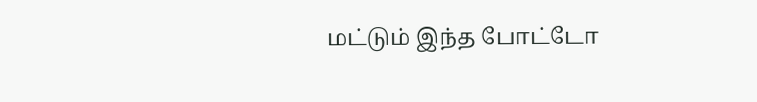மட்டும் இந்த போட்டோ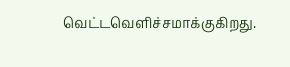வெட்டவெளிச்சமாக்குகிறது.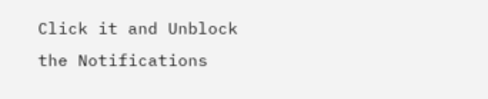Click it and Unblock the Notifications